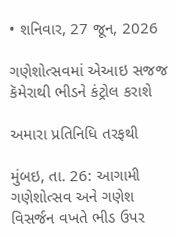• શનિવાર, 27 જૂન, 2026

ગણેશોત્સવમાં એઆઇ સજજ કૅમેરાથી ભીડને કંટ્રોલ કરાશે

અમારા પ્રતિનિધિ તરફથી

મુંબઇ, તા. 26: આગામી ગણેશોત્સવ અને ગણેશ વિસર્જન વખતે ભીડ ઉપર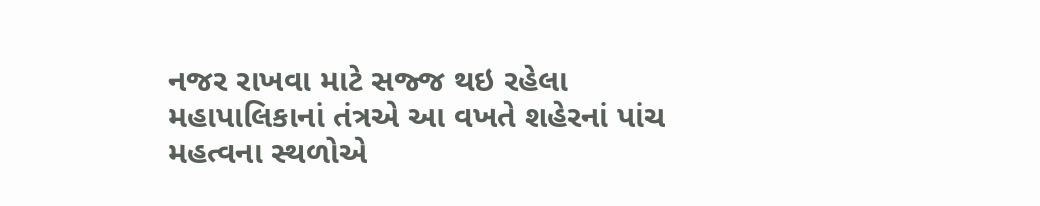નજર રાખવા માટે સજ્જ થઇ રહેલા મહાપાલિકાનાં તંત્રએ આ વખતે શહેરનાં પાંચ મહત્વના સ્થળોએ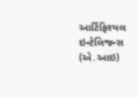આર્ટિફિશ્યલ ઇન્ટેલિજન્સ (એ.આઇ)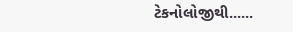ટેકનોલોજીથી......